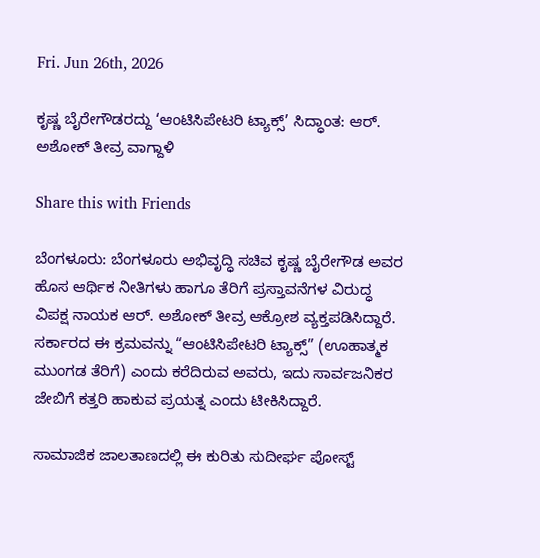Fri. Jun 26th, 2026

ಕೃಷ್ಣ ಬೈರೇಗೌಡರದ್ದು ‘ಆಂಟಿಸಿಪೇಟರಿ ಟ್ಯಾಕ್ಸ್’ ಸಿದ್ಧಾಂತ: ಆರ್. ಅಶೋಕ್ ತೀವ್ರ ವಾಗ್ದಾಳಿ

Share this with Friends

ಬೆಂಗಳೂರು: ಬೆಂಗಳೂರು ಅಭಿವೃದ್ಧಿ ಸಚಿವ ಕೃಷ್ಣ ಬೈರೇಗೌಡ ಅವರ ಹೊಸ ಆರ್ಥಿಕ ನೀತಿಗಳು ಹಾಗೂ ತೆರಿಗೆ ಪ್ರಸ್ತಾವನೆಗಳ ವಿರುದ್ಧ ವಿಪಕ್ಷ ನಾಯಕ ಆರ್. ಅಶೋಕ್ ತೀವ್ರ ಆಕ್ರೋಶ ವ್ಯಕ್ತಪಡಿಸಿದ್ದಾರೆ. ಸರ್ಕಾರದ ಈ ಕ್ರಮವನ್ನು “ಆಂಟಿಸಿಪೇಟರಿ ಟ್ಯಾಕ್ಸ್” (ಊಹಾತ್ಮಕ ಮುಂಗಡ ತೆರಿಗೆ) ಎಂದು ಕರೆದಿರುವ ಅವರು, ಇದು ಸಾರ್ವಜನಿಕರ ಜೇಬಿಗೆ ಕತ್ತರಿ ಹಾಕುವ ಪ್ರಯತ್ನ ಎಂದು ಟೀಕಿಸಿದ್ದಾರೆ.

ಸಾಮಾಜಿಕ ಜಾಲತಾಣದಲ್ಲಿ ಈ ಕುರಿತು ಸುದೀರ್ಘ ಪೋಸ್ಟ್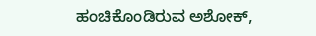ಹಂಚಿಕೊಂಡಿರುವ ಅಶೋಕ್,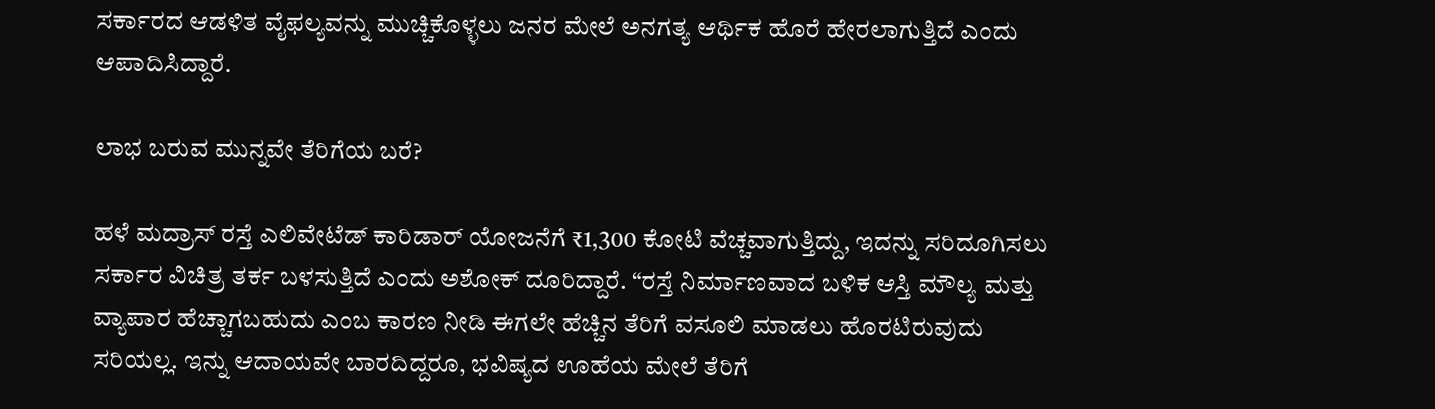ಸರ್ಕಾರದ ಆಡಳಿತ ವೈಫಲ್ಯವನ್ನು ಮುಚ್ಚಿಕೊಳ್ಳಲು ಜನರ ಮೇಲೆ ಅನಗತ್ಯ ಆರ್ಥಿಕ ಹೊರೆ ಹೇರಲಾಗುತ್ತಿದೆ ಎಂದು ಆಪಾದಿಸಿದ್ದಾರೆ.

ಲಾಭ ಬರುವ ಮುನ್ನವೇ ತೆರಿಗೆಯ ಬರೆ?

ಹಳೆ ಮದ್ರಾಸ್ ರಸ್ತೆ ಎಲಿವೇಟೆಡ್ ಕಾರಿಡಾರ್ ಯೋಜನೆಗೆ ₹1,300 ಕೋಟಿ ವೆಚ್ಚವಾಗುತ್ತಿದ್ದು, ಇದನ್ನು ಸರಿದೂಗಿಸಲು ಸರ್ಕಾರ ವಿಚಿತ್ರ ತರ್ಕ ಬಳಸುತ್ತಿದೆ ಎಂದು ಅಶೋಕ್ ದೂರಿದ್ದಾರೆ. “ರಸ್ತೆ ನಿರ್ಮಾಣವಾದ ಬಳಿಕ ಆಸ್ತಿ ಮೌಲ್ಯ ಮತ್ತು ವ್ಯಾಪಾರ ಹೆಚ್ಚಾಗಬಹುದು ಎಂಬ ಕಾರಣ ನೀಡಿ ಈಗಲೇ ಹೆಚ್ಚಿನ ತೆರಿಗೆ ವಸೂಲಿ ಮಾಡಲು ಹೊರಟಿರುವುದು ಸರಿಯಲ್ಲ. ಇನ್ನು ಆದಾಯವೇ ಬಾರದಿದ್ದರೂ, ಭವಿಷ್ಯದ ಊಹೆಯ ಮೇಲೆ ತೆರಿಗೆ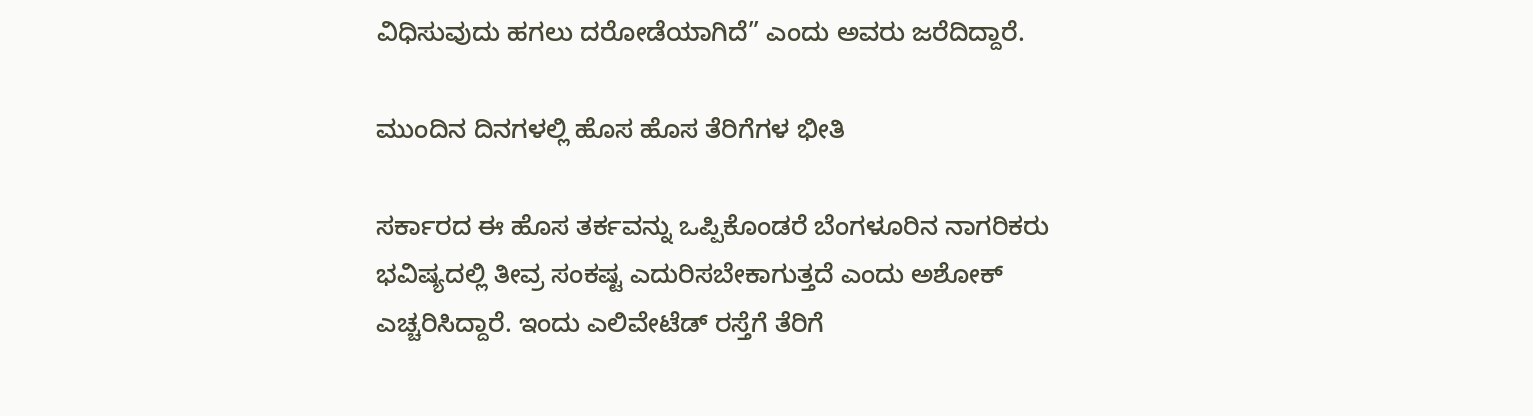ವಿಧಿಸುವುದು ಹಗಲು ದರೋಡೆಯಾಗಿದೆ” ಎಂದು ಅವರು ಜರೆದಿದ್ದಾರೆ.

ಮುಂದಿನ ದಿನಗಳಲ್ಲಿ ಹೊಸ ಹೊಸ ತೆರಿಗೆಗಳ ಭೀತಿ

ಸರ್ಕಾರದ ಈ ಹೊಸ ತರ್ಕವನ್ನು ಒಪ್ಪಿಕೊಂಡರೆ ಬೆಂಗಳೂರಿನ ನಾಗರಿಕರು ಭವಿಷ್ಯದಲ್ಲಿ ತೀವ್ರ ಸಂಕಷ್ಟ ಎದುರಿಸಬೇಕಾಗುತ್ತದೆ ಎಂದು ಅಶೋಕ್ ಎಚ್ಚರಿಸಿದ್ದಾರೆ. ಇಂದು ಎಲಿವೇಟೆಡ್ ರಸ್ತೆಗೆ ತೆರಿಗೆ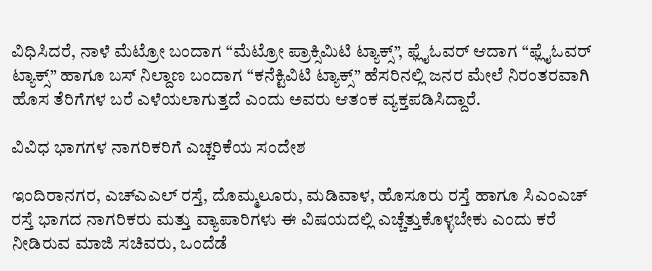ವಿಧಿಸಿದರೆ, ನಾಳೆ ಮೆಟ್ರೋ ಬಂದಾಗ “ಮೆಟ್ರೋ ಪ್ರಾಕ್ಸಿಮಿಟಿ ಟ್ಯಾಕ್ಸ್”, ಫ್ಲೈಓವರ್ ಆದಾಗ “ಫ್ಲೈಓವರ್ ಟ್ಯಾಕ್ಸ್” ಹಾಗೂ ಬಸ್ ನಿಲ್ದಾಣ ಬಂದಾಗ “ಕನೆಕ್ಟಿವಿಟಿ ಟ್ಯಾಕ್ಸ್” ಹೆಸರಿನಲ್ಲಿ ಜನರ ಮೇಲೆ ನಿರಂತರವಾಗಿ ಹೊಸ ತೆರಿಗೆಗಳ ಬರೆ ಎಳೆಯಲಾಗುತ್ತದೆ ಎಂದು ಅವರು ಆತಂಕ ವ್ಯಕ್ತಪಡಿಸಿದ್ದಾರೆ.

ವಿವಿಧ ಭಾಗಗಳ ನಾಗರಿಕರಿಗೆ ಎಚ್ಚರಿಕೆಯ ಸಂದೇಶ

ಇಂದಿರಾನಗರ, ಎಚ್‌ಎಎಲ್ ರಸ್ತೆ, ದೊಮ್ಮಲೂರು, ಮಡಿವಾಳ, ಹೊಸೂರು ರಸ್ತೆ ಹಾಗೂ ಸಿಎಂಎಚ್ ರಸ್ತೆ ಭಾಗದ ನಾಗರಿಕರು ಮತ್ತು ವ್ಯಾಪಾರಿಗಳು ಈ ವಿಷಯದಲ್ಲಿ ಎಚ್ಚೆತ್ತುಕೊಳ್ಳಬೇಕು ಎಂದು ಕರೆ ನೀಡಿರುವ ಮಾಜಿ ಸಚಿವರು, ಒಂದೆಡೆ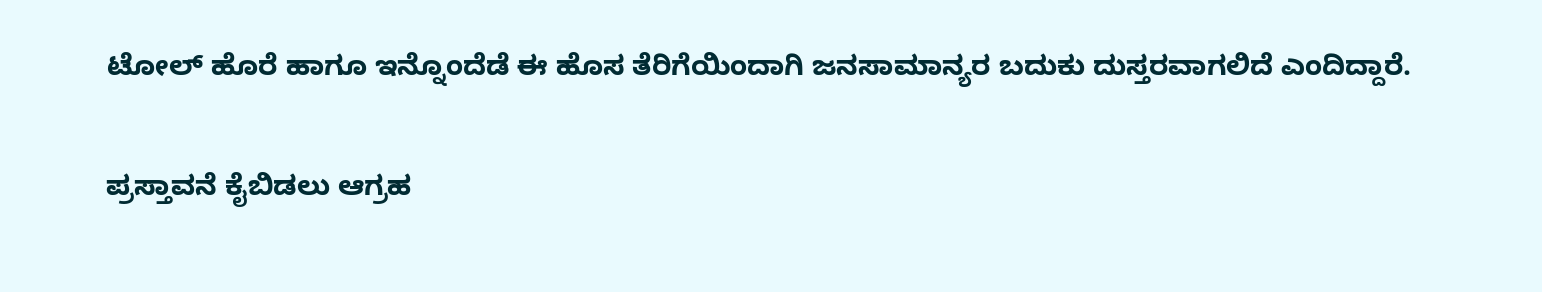ಟೋಲ್ ಹೊರೆ ಹಾಗೂ ಇನ್ನೊಂದೆಡೆ ಈ ಹೊಸ ತೆರಿಗೆಯಿಂದಾಗಿ ಜನಸಾಮಾನ್ಯರ ಬದುಕು ದುಸ್ತರವಾಗಲಿದೆ ಎಂದಿದ್ದಾರೆ.

ಪ್ರಸ್ತಾವನೆ ಕೈಬಿಡಲು ಆಗ್ರಹ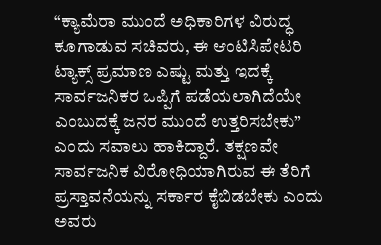“ಕ್ಯಾಮೆರಾ ಮುಂದೆ ಅಧಿಕಾರಿಗಳ ವಿರುದ್ಧ ಕೂಗಾಡುವ ಸಚಿವರು, ಈ ಆಂಟಿಸಿಪೇಟರಿ ಟ್ಯಾಕ್ಸ್ ಪ್ರಮಾಣ ಎಷ್ಟು ಮತ್ತು ಇದಕ್ಕೆ ಸಾರ್ವಜನಿಕರ ಒಪ್ಪಿಗೆ ಪಡೆಯಲಾಗಿದೆಯೇ ಎಂಬುದಕ್ಕೆ ಜನರ ಮುಂದೆ ಉತ್ತರಿಸಬೇಕು” ಎಂದು ಸವಾಲು ಹಾಕಿದ್ದಾರೆ. ತಕ್ಷಣವೇ ಸಾರ್ವಜನಿಕ ವಿರೋಧಿಯಾಗಿರುವ ಈ ತೆರಿಗೆ ಪ್ರಸ್ತಾವನೆಯನ್ನು ಸರ್ಕಾರ ಕೈಬಿಡಬೇಕು ಎಂದು ಅವರು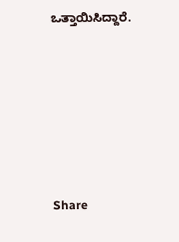ಒತ್ತಾಯಿಸಿದ್ದಾರೆ.






Share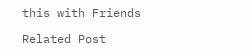this with Friends

Related Post